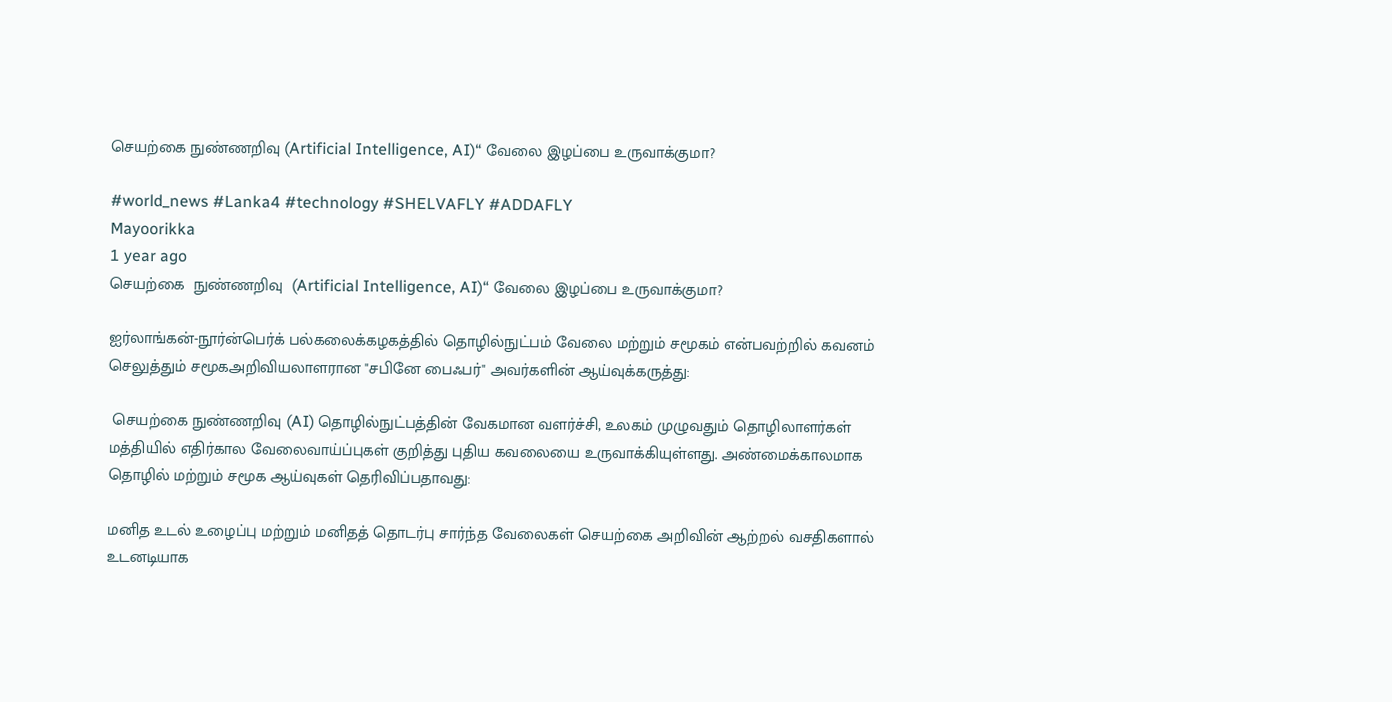செயற்கை நுண்ணறிவு (Artificial Intelligence, AI)“ வேலை இழப்பை உருவாக்குமா?

#world_news #Lanka4 #technology #SHELVAFLY #ADDAFLY
Mayoorikka
1 year ago
செயற்கை  நுண்ணறிவு  (Artificial Intelligence, AI)“ வேலை இழப்பை உருவாக்குமா?

ஐர்லாங்கன்-நூர்ன்பெர்க் பல்கலைக்கழகத்தில் தொழில்நுட்பம் வேலை மற்றும் சமூகம் என்பவற்றில் கவனம் செலுத்தும் சமூகஅறிவியலாளரான "சபினே பைஃபர்" அவர்களின் ஆய்வுக்கருத்து:

 செயற்கை நுண்ணறிவு (AI) தொழில்நுட்பத்தின் வேகமான வளர்ச்சி, உலகம் முழுவதும் தொழிலாளர்கள் மத்தியில் எதிர்கால வேலைவாய்ப்புகள் குறித்து புதிய கவலையை உருவாக்கியுள்ளது. அண்மைக்காலமாக தொழில் மற்றும் சமூக ஆய்வுகள் தெரிவிப்பதாவது:

மனித உடல் உழைப்பு மற்றும் மனிதத் தொடர்பு சார்ந்த வேலைகள் செயற்கை அறிவின் ஆற்றல் வசதிகளால் உடனடியாக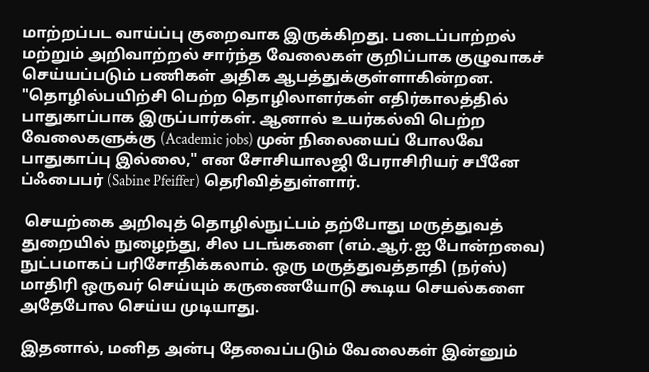மாற்றப்பட வாய்ப்பு குறைவாக இருக்கிறது. படைப்பாற்றல் மற்றும் அறிவாற்றல் சார்ந்த வேலைகள் குறிப்பாக குழுவாகச் செய்யப்படும் பணிகள் அதிக ஆபத்துக்குள்ளாகின்றன. "தொழில்பயிற்சி பெற்ற தொழிலாளர்கள் எதிர்காலத்தில் பாதுகாப்பாக இருப்பார்கள். ஆனால் உயர்கல்வி பெற்ற வேலைகளுக்கு (Academic jobs) முன் நிலையைப் போலவே பாதுகாப்பு இல்லை," என சோசியாலஜி பேராசிரியர் சபீனே ப்ஃபைபர் (Sabine Pfeiffer) தெரிவித்துள்ளார்.

 செயற்கை அறிவுத் தொழில்நுட்பம் தற்போது மருத்துவத் துறையில் நுழைந்து, சில படங்களை (எம்.ஆர்.ஐ போன்றவை) நுட்பமாகப் பரிசோதிக்கலாம். ஒரு மருத்துவத்தாதி (நர்ஸ்) மாதிரி ஒருவர் செய்யும் கருணையோடு கூடிய செயல்களை அதேபோல செய்ய முடியாது.

இதனால், மனித அன்பு தேவைப்படும் வேலைகள் இன்னும்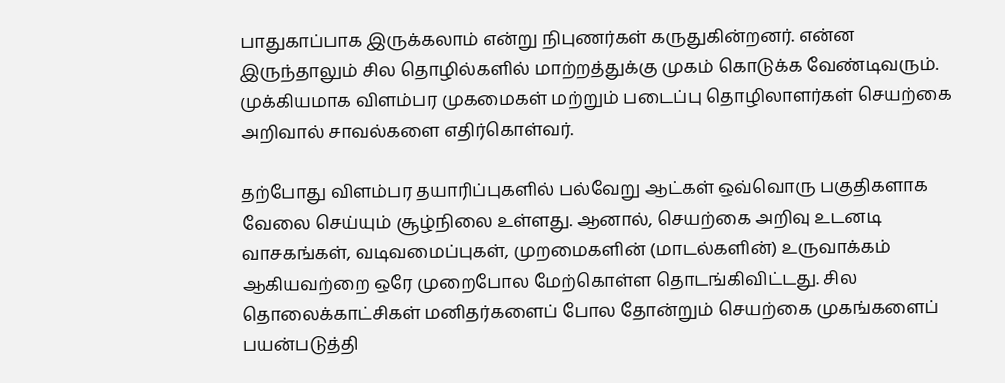பாதுகாப்பாக இருக்கலாம் என்று நிபுணர்கள் கருதுகின்றனர். என்ன இருந்தாலும் சில தொழில்களில் மாற்றத்துக்கு முகம் கொடுக்க வேண்டிவரும். முக்கியமாக விளம்பர முகமைகள் மற்றும் படைப்பு தொழிலாளர்கள் செயற்கை அறிவால் சாவல்களை எதிர்கொள்வர்.

தற்போது விளம்பர தயாரிப்புகளில் பல்வேறு ஆட்கள் ஒவ்வொரு பகுதிகளாக வேலை செய்யும் சூழ்நிலை உள்ளது. ஆனால், செயற்கை அறிவு உடனடி வாசகங்கள், வடிவமைப்புகள், முறமைகளின் (மாடல்களின்) உருவாக்கம் ஆகியவற்றை ஒரே முறைபோல மேற்கொள்ள தொடங்கிவிட்டது. சில தொலைக்காட்சிகள் மனிதர்களைப் போல தோன்றும் செயற்கை முகங்களைப் பயன்படுத்தி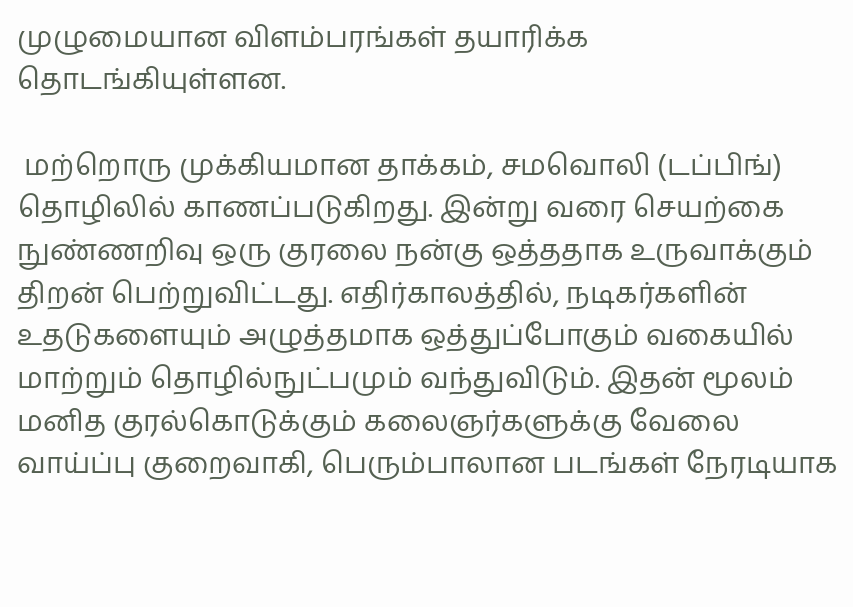முழுமையான விளம்பரங்கள் தயாரிக்க தொடங்கியுள்ளன.

 மற்றொரு முக்கியமான தாக்கம், சமவொலி (டப்பிங்) தொழிலில் காணப்படுகிறது. இன்று வரை செயற்கை நுண்ணறிவு ஒரு குரலை நன்கு ஒத்ததாக உருவாக்கும் திறன் பெற்றுவிட்டது. எதிர்காலத்தில், நடிகர்களின் உதடுகளையும் அழுத்தமாக ஒத்துப்போகும் வகையில் மாற்றும் தொழில்நுட்பமும் வந்துவிடும். இதன் மூலம் மனித குரல்கொடுக்கும் கலைஞர்களுக்கு வேலை வாய்ப்பு குறைவாகி, பெரும்பாலான படங்கள் நேரடியாக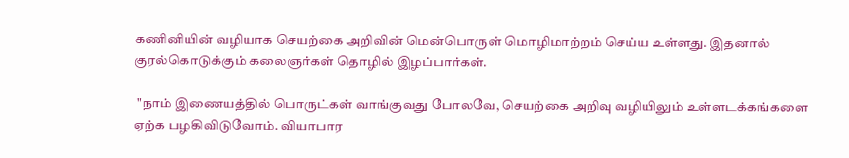கணினியின் வழியாக செயற்கை அறிவின் மென்பொருள் மொழிமாற்றம் செய்ய உள்ளது. இதனால் குரல்கொடுக்கும் கலைஞர்கள் தொழில் இழப்பார்கள்.

 "நாம் இணையத்தில் பொருட்கள் வாங்குவது போலவே, செயற்கை அறிவு வழியிலும் உள்ளடக்கங்களை ஏற்க பழகிவிடுவோம். வியாபார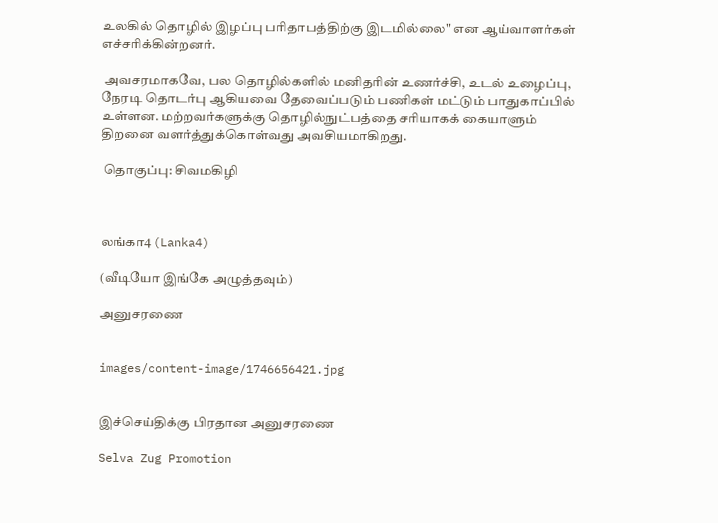உலகில் தொழில் இழப்பு பரிதாபத்திற்கு இடமில்லை" என ஆய்வாளர்கள் எச்சரிக்கின்றனர்.

 அவசரமாகவே, பல தொழில்களில் மனிதரின் உணர்ச்சி, உடல் உழைப்பு, நேரடி தொடர்பு ஆகியவை தேவைப்படும் பணிகள் மட்டும் பாதுகாப்பில் உள்ளன. மற்றவர்களுக்கு தொழில்நுட்பத்தை சரியாகக் கையாளும் திறனை வளர்த்துக்கொள்வது அவசியமாகிறது.

 தொகுப்பு: சிவமகிழி



லங்கா4 (Lanka4)

(வீடியோ இங்கே அழுத்தவும்)

அனுசரணை


images/content-image/1746656421.jpg


இச்செய்திக்கு பிரதான அனுசரணை

Selva Zug Promotion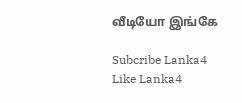வீடியோ இங்கே

Subcribe Lanka4
Like Lanka4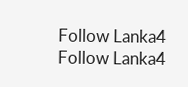Follow Lanka4
Follow Lanka4